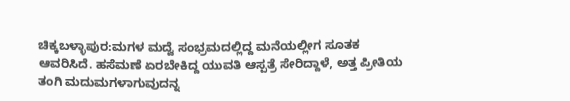ಚಿಕ್ಕಬಳ್ಳಾಪುರ:ಮಗಳ ಮದ್ವೆ ಸಂಭ್ರಮದಲ್ಲಿದ್ದ ಮನೆಯಲ್ಲೀಗ ಸೂತಕ ಆವರಿಸಿದೆ. ಹಸೆಮಣೆ ಏರಬೇಕಿದ್ದ ಯುವತಿ ಆಸ್ಪತ್ರೆ ಸೇರಿದ್ದಾಳೆ, ಅತ್ತ ಪ್ರೀತಿಯ ತಂಗಿ ಮದುಮಗಳಾಗುವುದನ್ನ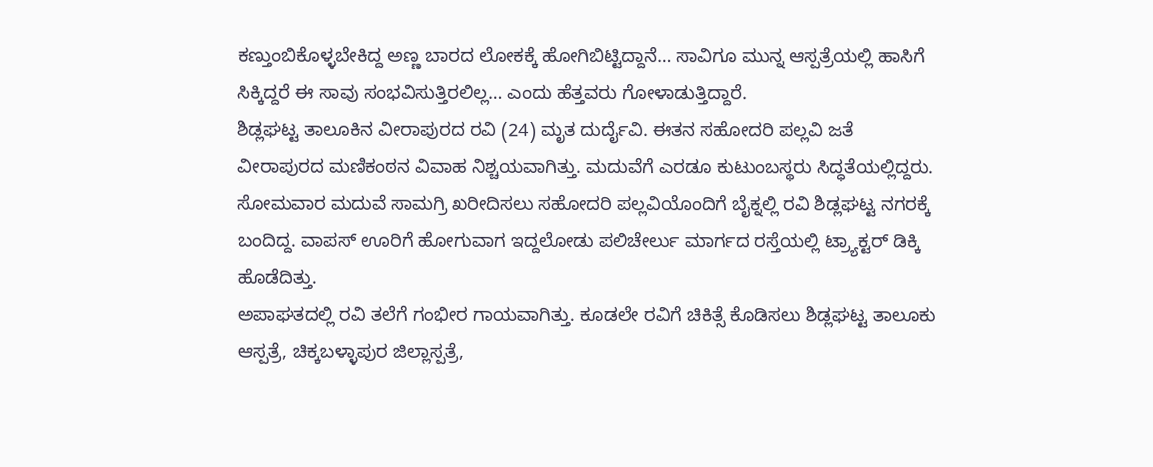ಕಣ್ತುಂಬಿಕೊಳ್ಳಬೇಕಿದ್ದ ಅಣ್ಣ ಬಾರದ ಲೋಕಕ್ಕೆ ಹೋಗಿಬಿಟ್ಟಿದ್ದಾನೆ… ಸಾವಿಗೂ ಮುನ್ನ ಆಸ್ಪತ್ರೆಯಲ್ಲಿ ಹಾಸಿಗೆ ಸಿಕ್ಕಿದ್ದರೆ ಈ ಸಾವು ಸಂಭವಿಸುತ್ತಿರಲಿಲ್ಲ… ಎಂದು ಹೆತ್ತವರು ಗೋಳಾಡುತ್ತಿದ್ದಾರೆ.
ಶಿಡ್ಲಘಟ್ಟ ತಾಲೂಕಿನ ವೀರಾಪುರದ ರವಿ (24) ಮೃತ ದುರ್ದೈವಿ. ಈತನ ಸಹೋದರಿ ಪಲ್ಲವಿ ಜತೆ ವೀರಾಪುರದ ಮಣಿಕಂಠನ ವಿವಾಹ ನಿಶ್ಚಯವಾಗಿತ್ತು. ಮದುವೆಗೆ ಎರಡೂ ಕುಟುಂಬಸ್ಥರು ಸಿದ್ಧತೆಯಲ್ಲಿದ್ದರು. ಸೋಮವಾರ ಮದುವೆ ಸಾಮಗ್ರಿ ಖರೀದಿಸಲು ಸಹೋದರಿ ಪಲ್ಲವಿಯೊಂದಿಗೆ ಬೈಕ್ನಲ್ಲಿ ರವಿ ಶಿಡ್ಲಘಟ್ಟ ನಗರಕ್ಕೆ ಬಂದಿದ್ದ. ವಾಪಸ್ ಊರಿಗೆ ಹೋಗುವಾಗ ಇದ್ದಲೋಡು ಪಲಿಚೇರ್ಲು ಮಾರ್ಗದ ರಸ್ತೆಯಲ್ಲಿ ಟ್ರ್ಯಾಕ್ಟರ್ ಡಿಕ್ಕಿ ಹೊಡೆದಿತ್ತು.
ಅಪಾಘತದಲ್ಲಿ ರವಿ ತಲೆಗೆ ಗಂಭೀರ ಗಾಯವಾಗಿತ್ತು. ಕೂಡಲೇ ರವಿಗೆ ಚಿಕಿತ್ಸೆ ಕೊಡಿಸಲು ಶಿಡ್ಲಘಟ್ಟ ತಾಲೂಕು ಆಸ್ಪತ್ರೆ, ಚಿಕ್ಕಬಳ್ಳಾಪುರ ಜಿಲ್ಲಾಸ್ಪತ್ರೆ,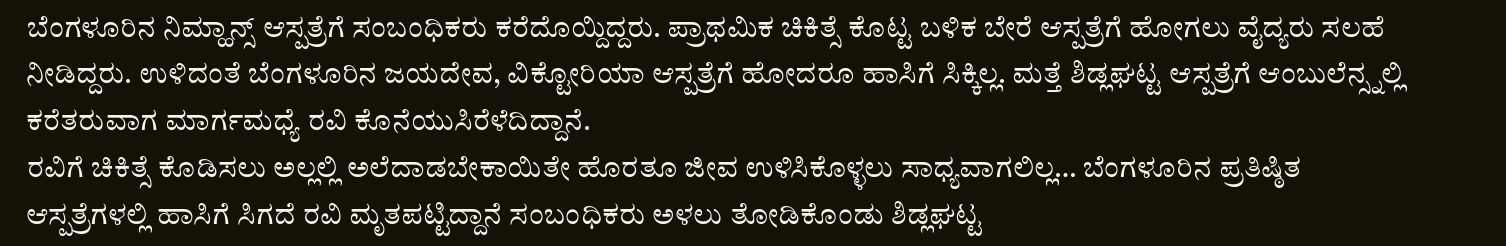ಬೆಂಗಳೂರಿನ ನಿಮ್ಹಾನ್ಸ್ ಆಸ್ಪತ್ರೆಗೆ ಸಂಬಂಧಿಕರು ಕರೆದೊಯ್ದಿದ್ದರು. ಪ್ರಾಥಮಿಕ ಚಿಕಿತ್ಸೆ ಕೊಟ್ಟ ಬಳಿಕ ಬೇರೆ ಆಸ್ಪತ್ರೆಗೆ ಹೋಗಲು ವೈದ್ಯರು ಸಲಹೆ ನೀಡಿದ್ದರು. ಉಳಿದಂತೆ ಬೆಂಗಳೂರಿನ ಜಯದೇವ, ವಿಕ್ಟೋರಿಯಾ ಆಸ್ಪತ್ರೆಗೆ ಹೋದರೂ ಹಾಸಿಗೆ ಸಿಕ್ಕಿಲ್ಲ. ಮತ್ತೆ ಶಿಡ್ಲಘಟ್ಟ ಆಸ್ಪತ್ರೆಗೆ ಆಂಬುಲೆನ್ಸ್ನಲ್ಲಿ ಕರೆತರುವಾಗ ಮಾರ್ಗಮಧ್ಯೆ ರವಿ ಕೊನೆಯುಸಿರೆಳೆದಿದ್ದಾನೆ.
ರವಿಗೆ ಚಿಕಿತ್ಸೆ ಕೊಡಿಸಲು ಅಲ್ಲಲ್ಲಿ ಅಲೆದಾಡಬೇಕಾಯಿತೇ ಹೊರತೂ ಜೀವ ಉಳಿಸಿಕೊಳ್ಳಲು ಸಾಧ್ಯವಾಗಲಿಲ್ಲ… ಬೆಂಗಳೂರಿನ ಪ್ರತಿಷ್ಠಿತ ಆಸ್ಪತ್ರೆಗಳಲ್ಲಿ ಹಾಸಿಗೆ ಸಿಗದೆ ರವಿ ಮೃತಪಟ್ಟಿದ್ದಾನೆ ಸಂಬಂಧಿಕರು ಅಳಲು ತೋಡಿಕೊಂಡು ಶಿಡ್ಲಘಟ್ಟ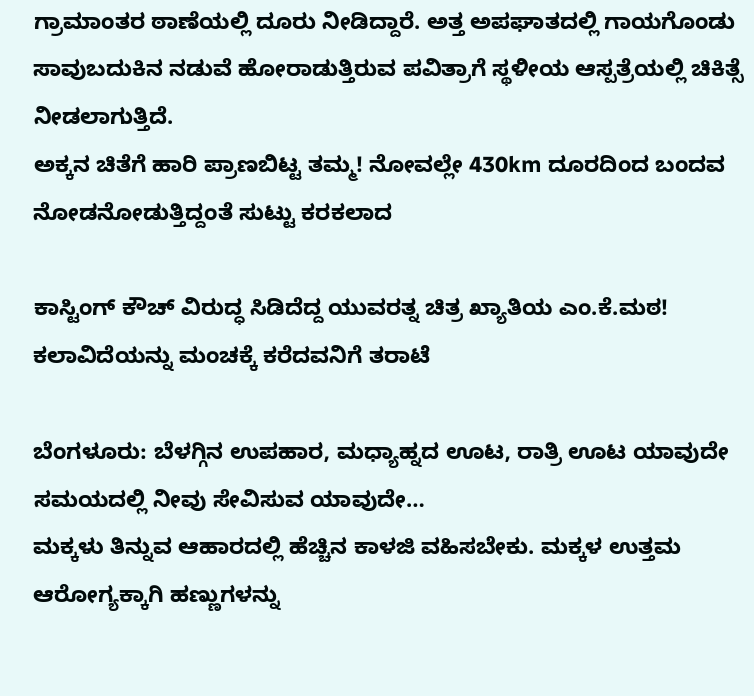ಗ್ರಾಮಾಂತರ ಠಾಣೆಯಲ್ಲಿ ದೂರು ನೀಡಿದ್ದಾರೆ. ಅತ್ತ ಅಪಘಾತದಲ್ಲಿ ಗಾಯಗೊಂಡು ಸಾವುಬದುಕಿನ ನಡುವೆ ಹೋರಾಡುತ್ತಿರುವ ಪವಿತ್ರಾಗೆ ಸ್ಥಳೀಯ ಆಸ್ಪತ್ರೆಯಲ್ಲಿ ಚಿಕಿತ್ಸೆ ನೀಡಲಾಗುತ್ತಿದೆ.
ಅಕ್ಕನ ಚಿತೆಗೆ ಹಾರಿ ಪ್ರಾಣಬಿಟ್ಟ ತಮ್ಮ! ನೋವಲ್ಲೇ 430km ದೂರದಿಂದ ಬಂದವ ನೋಡನೋಡುತ್ತಿದ್ದಂತೆ ಸುಟ್ಟು ಕರಕಲಾದ

ಕಾಸ್ಟಿಂಗ್ ಕೌಚ್ ವಿರುದ್ಧ ಸಿಡಿದೆದ್ದ ಯುವರತ್ನ ಚಿತ್ರ ಖ್ಯಾತಿಯ ಎಂ.ಕೆ.ಮಠ! ಕಲಾವಿದೆಯನ್ನು ಮಂಚಕ್ಕೆ ಕರೆದವನಿಗೆ ತರಾಟೆ

ಬೆಂಗಳೂರು: ಬೆಳಗ್ಗಿನ ಉಪಹಾರ, ಮಧ್ಯಾಹ್ನದ ಊಟ, ರಾತ್ರಿ ಊಟ ಯಾವುದೇ ಸಮಯದಲ್ಲಿ ನೀವು ಸೇವಿಸುವ ಯಾವುದೇ…
ಮಕ್ಕಳು ತಿನ್ನುವ ಆಹಾರದಲ್ಲಿ ಹೆಚ್ಚಿನ ಕಾಳಜಿ ವಹಿಸಬೇಕು. ಮಕ್ಕಳ ಉತ್ತಮ ಆರೋಗ್ಯಕ್ಕಾಗಿ ಹಣ್ಣುಗಳನ್ನು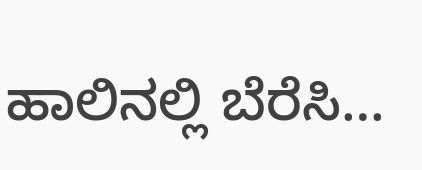ಹಾಲಿನಲ್ಲಿ ಬೆರೆಸಿ…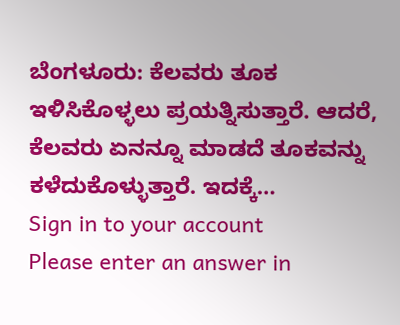ಬೆಂಗಳೂರು: ಕೆಲವರು ತೂಕ ಇಳಿಸಿಕೊಳ್ಳಲು ಪ್ರಯತ್ನಿಸುತ್ತಾರೆ. ಆದರೆ, ಕೆಲವರು ಏನನ್ನೂ ಮಾಡದೆ ತೂಕವನ್ನು ಕಳೆದುಕೊಳ್ಳುತ್ತಾರೆ. ಇದಕ್ಕೆ…
Sign in to your account
Please enter an answer in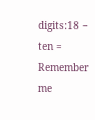digits:18 − ten =
Remember me